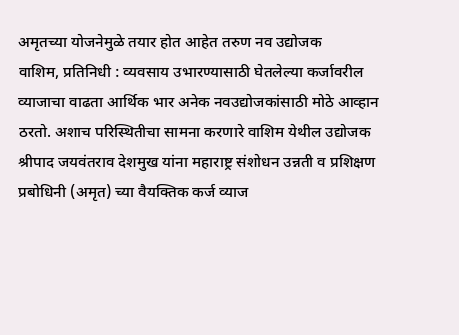अमृतच्या योजनेमुळे तयार होत आहेत तरुण नव उद्योजक
वाशिम, प्रतिनिधी : व्यवसाय उभारण्यासाठी घेतलेल्या कर्जावरील व्याजाचा वाढता आर्थिक भार अनेक नवउद्योजकांसाठी मोठे आव्हान ठरतो. अशाच परिस्थितीचा सामना करणारे वाशिम येथील उद्योजक श्रीपाद जयवंतराव देशमुख यांना महाराष्ट्र संशोधन उन्नती व प्रशिक्षण प्रबोधिनी (अमृत) च्या वैयक्तिक कर्ज व्याज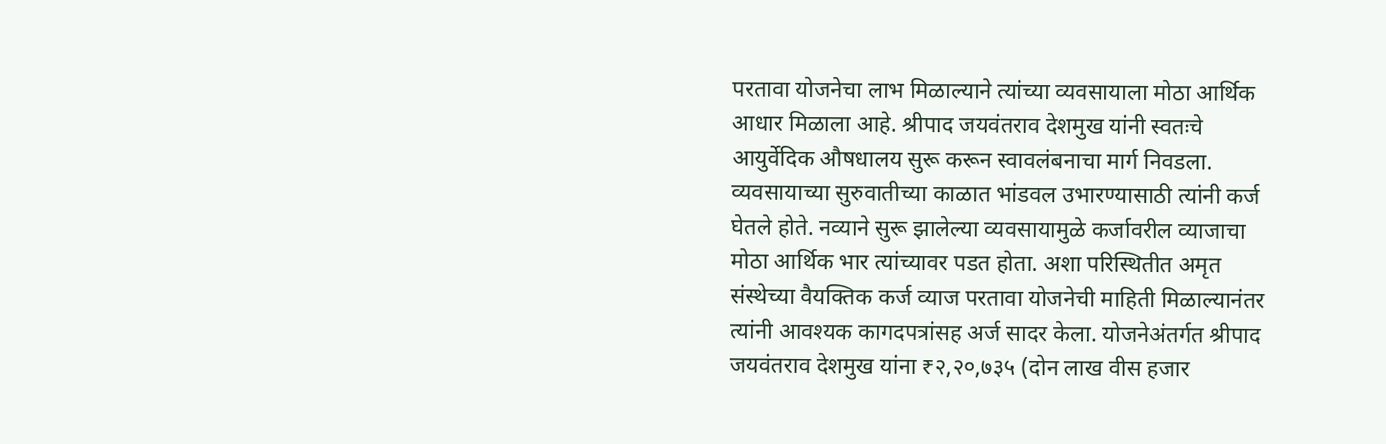परतावा योजनेचा लाभ मिळाल्याने त्यांच्या व्यवसायाला मोठा आर्थिक आधार मिळाला आहे. श्रीपाद जयवंतराव देशमुख यांनी स्वतःचे आयुर्वेदिक औषधालय सुरू करून स्वावलंबनाचा मार्ग निवडला. व्यवसायाच्या सुरुवातीच्या काळात भांडवल उभारण्यासाठी त्यांनी कर्ज घेतले होते. नव्याने सुरू झालेल्या व्यवसायामुळे कर्जावरील व्याजाचा मोठा आर्थिक भार त्यांच्यावर पडत होता. अशा परिस्थितीत अमृत संस्थेच्या वैयक्तिक कर्ज व्याज परतावा योजनेची माहिती मिळाल्यानंतर त्यांनी आवश्यक कागदपत्रांसह अर्ज सादर केला. योजनेअंतर्गत श्रीपाद जयवंतराव देशमुख यांना ₹२,२०,७३५ (दोन लाख वीस हजार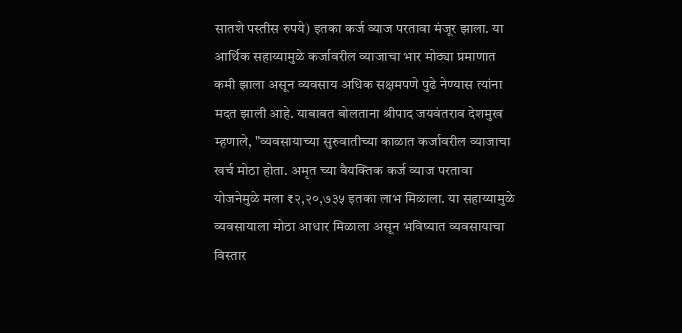सातशे पस्तीस रुपये) इतका कर्ज व्याज परतावा मंजूर झाला. या आर्थिक सहाय्यामुळे कर्जावरील व्याजाचा भार मोठ्या प्रमाणात कमी झाला असून व्यवसाय अधिक सक्षमपणे पुढे नेण्यास त्यांना मदत झाली आहे. याबाबत बोलताना श्रीपाद जयवंतराव देशमुख म्हणाले, "व्यवसायाच्या सुरुवातीच्या काळात कर्जावरील व्याजाचा खर्च मोठा होता. अमृत च्या वैयक्तिक कर्ज व्याज परतावा योजनेमुळे मला ₹२,२०,७३५ इतका लाभ मिळाला. या सहाय्यामुळे व्यवसायाला मोठा आधार मिळाला असून भविष्यात व्यवसायाचा विस्तार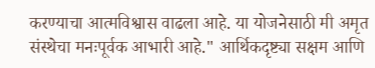करण्याचा आत्मविश्वास वाढला आहे. या योजनेसाठी मी अमृत संस्थेचा मनःपूर्वक आभारी आहे." आर्थिकदृष्ट्या सक्षम आणि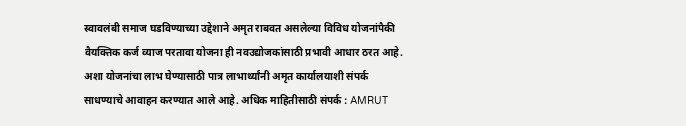स्वावलंबी समाज घडविण्याच्या उद्देशाने अमृत राबवत असलेल्या विविध योजनांपैकी वैयक्तिक कर्ज व्याज परतावा योजना ही नवउद्योजकांसाठी प्रभावी आधार ठरत आहे. अशा योजनांचा लाभ घेण्यासाठी पात्र लाभार्थ्यांनी अमृत कार्यालयाशी संपर्क साधण्याचे आवाहन करण्यात आले आहे. अधिक माहितीसाठी संपर्क : AMRUT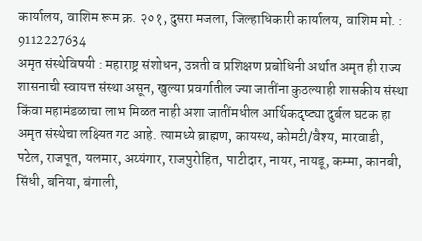कार्यालय, वाशिम रूम क्र. २०१, दुसरा मजला, जिल्हाधिकारी कार्यालय, वाशिम मो. : 9112227634
अमृत संस्थेविषयी : महाराष्ट्र संशोधन, उन्नती व प्रशिक्षण प्रबोधिनी अर्थात अमृत ही राज्य शासनाची स्वायत्त संस्था असून, खुल्या प्रवर्गातील ज्या जातींना कुठल्याही शासकीय संस्था किंवा महामंडळाचा लाभ मिळत नाही अशा जातींमधील आर्थिकदृष्ट्या दुर्बल घटक हा अमृत संस्थेचा लक्ष्यित गट आहे. त्यामध्ये ब्राह्मण, कायस्थ, कोमटी/वैश्य, मारवाडी, पटेल, राजपूत, यलमार, अय्यंगार, राजपुरोहित, पाटीदार, नायर, नायडू, कम्मा, कानबी, सिंधी, बनिया, बंगाली,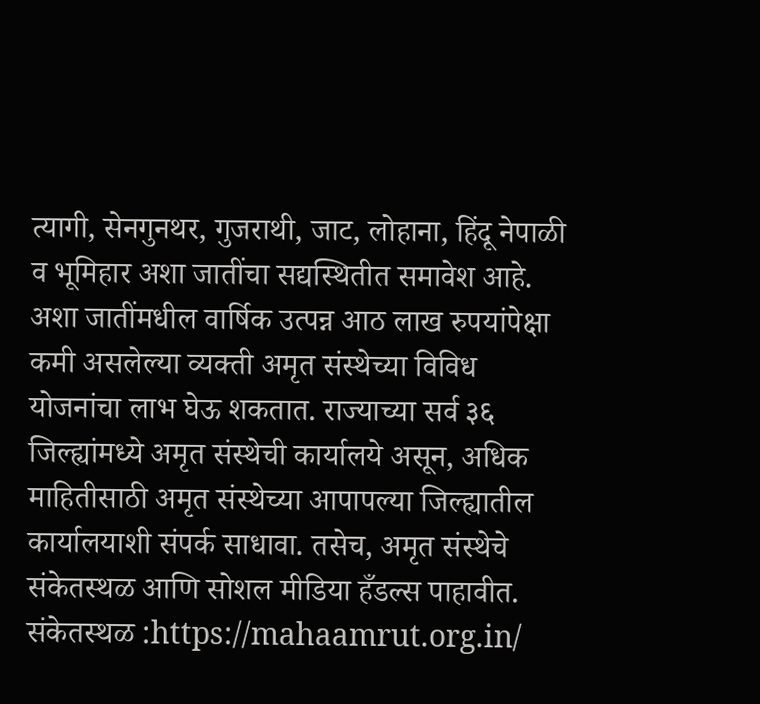त्यागी, सेनगुनथर, गुजराथी, जाट, लोहाना, हिंदू नेपाळी व भूमिहार अशा जातींचा सद्यस्थितीत समावेश आहे. अशा जातींमधील वार्षिक उत्पन्न आठ लाख रुपयांपेक्षा कमी असलेल्या व्यक्ती अमृत संस्थेच्या विविध योजनांचा लाभ घेऊ शकतात. राज्याच्या सर्व ३६ जिल्ह्यांमध्ये अमृत संस्थेची कार्यालये असून, अधिक माहितीसाठी अमृत संस्थेच्या आपापल्या जिल्ह्यातील कार्यालयाशी संपर्क साधावा. तसेच, अमृत संस्थेचे संकेतस्थळ आणि सोशल मीडिया हँडल्स पाहावीत.
संकेतस्थळ :https://mahaamrut.org.in/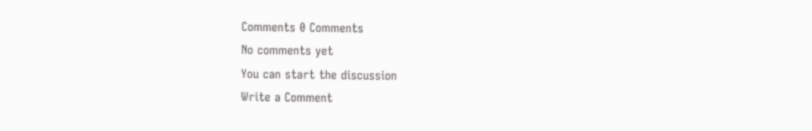Comments 0 Comments
No comments yet
You can start the discussion
Write a Comment